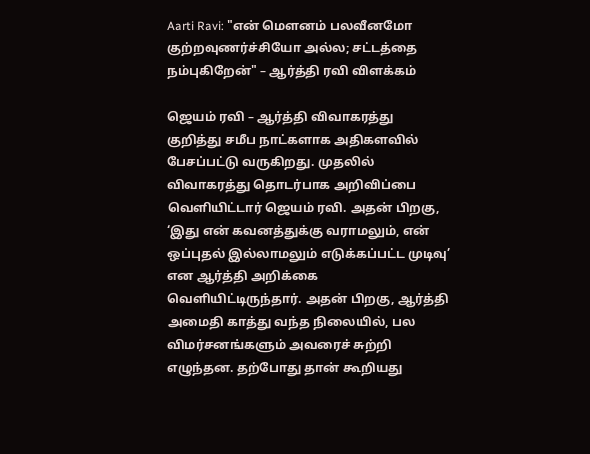Aarti Ravi: "என் மௌனம் பலவீனமோ குற்றவுணர்ச்சியோ அல்ல; சட்டத்தை நம்புகிறேன்" – ஆர்த்தி ரவி விளக்கம்

ஜெயம் ரவி – ஆர்த்தி விவாகரத்து குறித்து சமீப நாட்களாக அதிகளவில் பேசப்பட்டு வருகிறது. முதலில் விவாகரத்து தொடர்பாக அறிவிப்பை வெளியிட்டார் ஜெயம் ரவி. அதன் பிறகு, ‘இது என் கவனத்துக்கு வராமலும், என் ஒப்புதல் இல்லாமலும் எடுக்கப்பட்ட முடிவு’ என ஆர்த்தி அறிக்கை வெளியிட்டிருந்தார். அதன் பிறகு, ஆர்த்தி அமைதி காத்து வந்த நிலையில், பல விமர்சனங்களும் அவரைச் சுற்றி எழுந்தன. தற்போது தான் கூறியது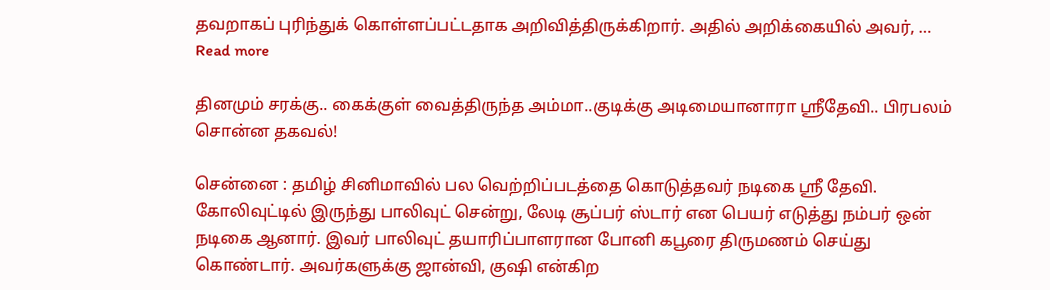தவறாகப் புரிந்துக் கொள்ளப்பட்டதாக அறிவித்திருக்கிறார். அதில் அறிக்கையில் அவர், … Read more

தினமும் சரக்கு.. கைக்குள் வைத்திருந்த அம்மா..குடிக்கு அடிமையானாரா ஸ்ரீதேவி.. பிரபலம் சொன்ன தகவல்!

சென்னை : தமிழ் சினிமாவில் பல வெற்றிப்படத்தை கொடுத்தவர் நடிகை ஸ்ரீ தேவி. கோலிவுட்டில் இருந்து பாலிவுட் சென்று, லேடி சூப்பர் ஸ்டார் என பெயர் எடுத்து நம்பர் ஒன் நடிகை ஆனார். இவர் பாலிவுட் தயாரிப்பாளரான போனி கபூரை திருமணம் செய்து கொண்டார். அவர்களுக்கு ஜான்வி, குஷி என்கிற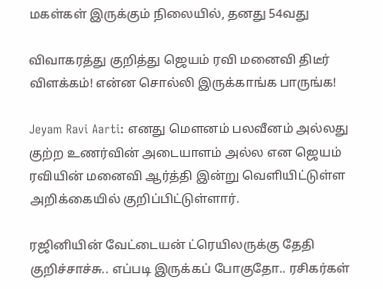மகள்கள் இருக்கும் நிலையில், தனது 54வது

விவாகரத்து குறித்து ஜெயம் ரவி மனைவி திடீர் விளக்கம்! என்ன சொல்லி இருக்காங்க பாருங்க!

Jeyam Ravi Aarti: எனது மௌனம் பலவீனம் அல்லது குற்ற உணர்வின் அடையாளம் அல்ல என ஜெயம் ரவியின் மனைவி ஆர்த்தி இன்று வெளியிட்டுள்ள அறிக்கையில் குறிப்பிட்டுள்ளார்.

ரஜினியின் வேட்டையன் ட்ரெயிலருக்கு தேதி குறிச்சாச்சு.. எப்படி இருக்கப் போகுதோ.. ரசிகர்கள்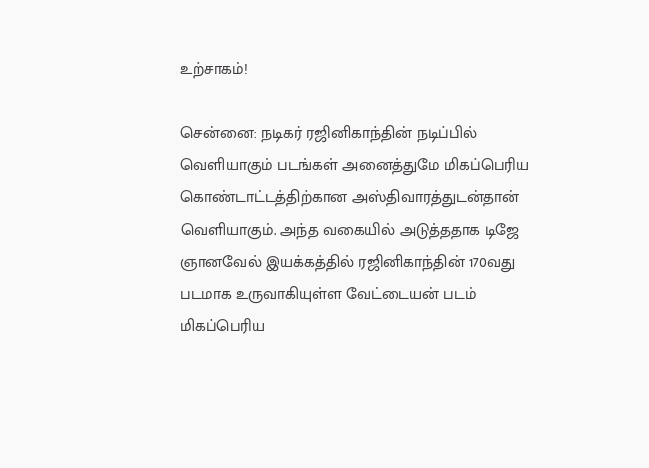உற்சாகம்!

சென்னை: நடிகர் ரஜினிகாந்தின் நடிப்பில் வெளியாகும் படங்கள் அனைத்துமே மிகப்பெரிய கொண்டாட்டத்திற்கான அஸ்திவாரத்துடன்தான் வெளியாகும். அந்த வகையில் அடுத்ததாக டிஜே ஞானவேல் இயக்கத்தில் ரஜினிகாந்தின் 170வது படமாக உருவாகியுள்ள வேட்டையன் படம் மிகப்பெரிய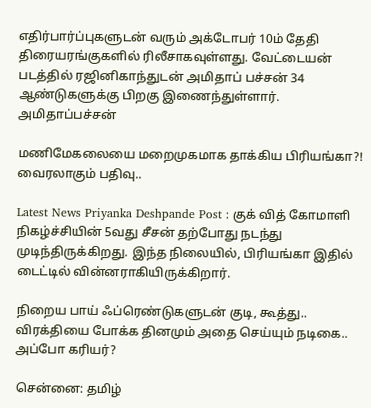எதிர்பார்ப்புகளுடன் வரும் அக்டோபர் 10ம் தேதி திரையரங்குகளில் ரிலீசாகவுள்ளது. வேட்டையன் படத்தில் ரஜினிகாந்துடன் அமிதாப் பச்சன் 34 ஆண்டுகளுக்கு பிறகு இணைந்துள்ளார். அமிதாப்பச்சன்

மணிமேகலையை மறைமுகமாக தாக்கிய பிரியங்கா?! வைரலாகும் பதிவு..

Latest News Priyanka Deshpande Post : குக் வித் கோமாளி நிகழ்ச்சியின் 5வது சீசன் தற்போது நடந்து முடிந்திருக்கிறது. இந்த நிலையில், பிரியங்கா இதில் டைட்டில் வின்னராகியிருக்கிறார்.

நிறைய பாய் ஃப்ரெண்டுகளுடன் குடி, கூத்து.. விரக்தியை போக்க தினமும் அதை செய்யும் நடிகை.. அப்போ கரியர்?

சென்னை: தமிழ்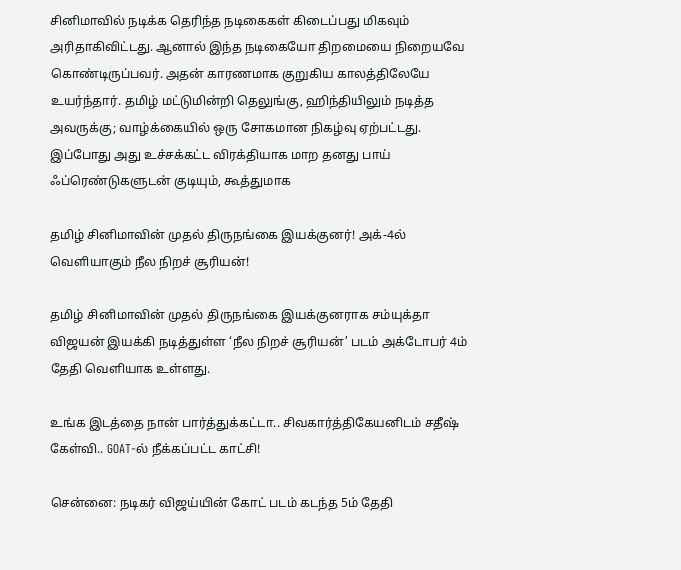சினிமாவில் நடிக்க தெரிந்த நடிகைகள் கிடைப்பது மிகவும் அரிதாகிவிட்டது. ஆனால் இந்த நடிகையோ திறமையை நிறையவே கொண்டிருப்பவர். அதன் காரணமாக குறுகிய காலத்திலேயே உயர்ந்தார். தமிழ் மட்டுமின்றி தெலுங்கு, ஹிந்தியிலும் நடித்த அவருக்கு; வாழ்க்கையில் ஒரு சோகமான நிகழ்வு ஏற்பட்டது. இப்போது அது உச்சக்கட்ட விரக்தியாக மாற தனது பாய் ஃப்ரெண்டுகளுடன் குடியும், கூத்துமாக

தமிழ் சினிமாவின் முதல் திருநங்கை இயக்குனர்! அக்-4ல் வெளியாகும் நீல நிறச் சூரியன்!

தமிழ் சினிமாவின் முதல் திருநங்கை இயக்குனராக சம்யுக்தா விஜயன் இயக்கி நடித்துள்ள ‘நீல நிறச் சூரியன்’ படம் அக்டோபர் 4ம் தேதி வெளியாக உள்ளது.

உங்க இடத்தை நான் பார்த்துக்கட்டா.. சிவகார்த்திகேயனிடம் சதீஷ் கேள்வி.. GOAT-ல் நீக்கப்பட்ட காட்சி!

சென்னை: நடிகர் விஜய்யின் கோட் படம் கடந்த 5ம் தேதி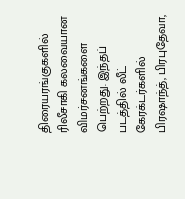திரையரங்குகளில் ரிலீசாகி கலவையான விமர்சனங்களை பெற்றது. இந்தப் படத்தில் லீட் கேரக்டர்களில் பிரஷாந்த், பிரபுதேவா,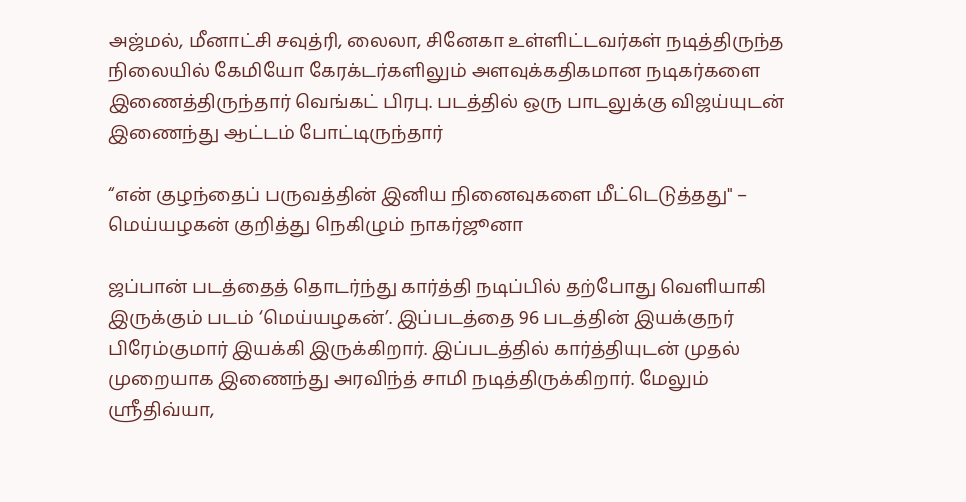அஜ்மல், மீனாட்சி சவுத்ரி, லைலா, சினேகா உள்ளிட்டவர்கள் நடித்திருந்த நிலையில் கேமியோ கேரக்டர்களிலும் அளவுக்கதிகமான நடிகர்களை இணைத்திருந்தார் வெங்கட் பிரபு. படத்தில் ஒரு பாடலுக்கு விஜய்யுடன் இணைந்து ஆட்டம் போட்டிருந்தார்

“என் குழந்தைப் பருவத்தின் இனிய நினைவுகளை மீட்டெடுத்தது" – மெய்யழகன் குறித்து நெகிழும் நாகர்ஜூனா

ஜப்பான் படத்தைத் தொடர்ந்து கார்த்தி நடிப்பில் தற்போது வெளியாகி இருக்கும் படம் ‘மெய்யழகன்’. இப்படத்தை 96 படத்தின் இயக்குநர் பிரேம்குமார் இயக்கி இருக்கிறார். இப்படத்தில் கார்த்தியுடன் முதல் முறையாக இணைந்து அரவிந்த் சாமி நடித்திருக்கிறார். மேலும் ஸ்ரீதிவ்யா,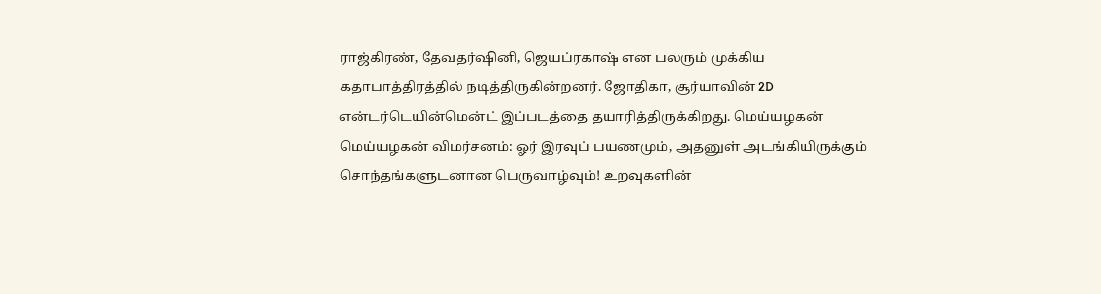ராஜ்கிரண், தேவதர்ஷினி, ஜெயப்ரகாஷ் என பலரும் முக்கிய கதாபாத்திரத்தில் நடித்திருகின்றனர். ஜோதிகா, சூர்யாவின் 2D என்டர்டெயின்மென்ட் இப்படத்தை தயாரித்திருக்கிறது. மெய்யழகன் மெய்யழகன் விமர்சனம்: ஓர் இரவுப் பயணமும், அதனுள் அடங்கியிருக்கும் சொந்தங்களுடனான பெருவாழ்வும்! உறவுகளின்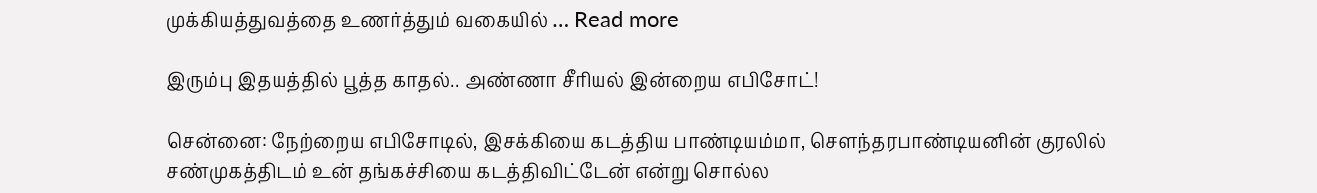முக்கியத்துவத்தை உணர்த்தும் வகையில் … Read more

இரும்பு இதயத்தில் பூத்த காதல்.. அண்ணா சீரியல் இன்றைய எபிசோட்!

சென்னை: நேற்றைய எபிசோடில், இசக்கியை கடத்திய பாண்டியம்மா, சௌந்தரபாண்டியனின் குரலில் சண்முகத்திடம் உன் தங்கச்சியை கடத்திவிட்டேன் என்று சொல்ல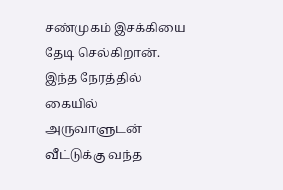சண்முகம் இசக்கியை தேடி செல்கிறான். இந்த நேரத்தில் கையில் அருவாளுடன் வீட்டுக்கு வந்த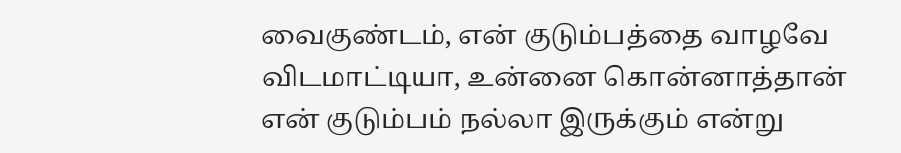வைகுண்டம், என் குடும்பத்தை வாழவே விடமாட்டியா, உன்னை கொன்னாத்தான் என் குடும்பம் நல்லா இருக்கும் என்று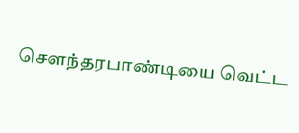சௌந்தரபாண்டியை வெட்ட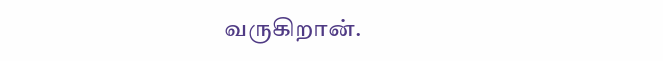வருகிறான்.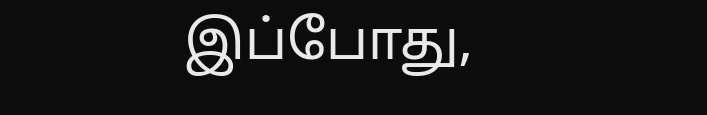இப்போது,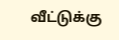வீட்டுக்கு